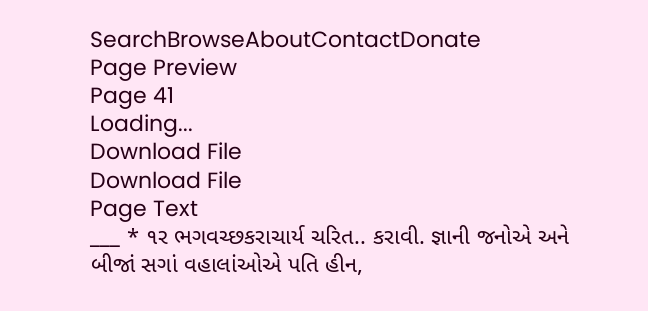SearchBrowseAboutContactDonate
Page Preview
Page 41
Loading...
Download File
Download File
Page Text
___ * ૧ર ભગવચ્છકરાચાર્ય ચરિત.. કરાવી. જ્ઞાની જનોએ અને બીજાં સગાં વહાલાંઓએ પતિ હીન,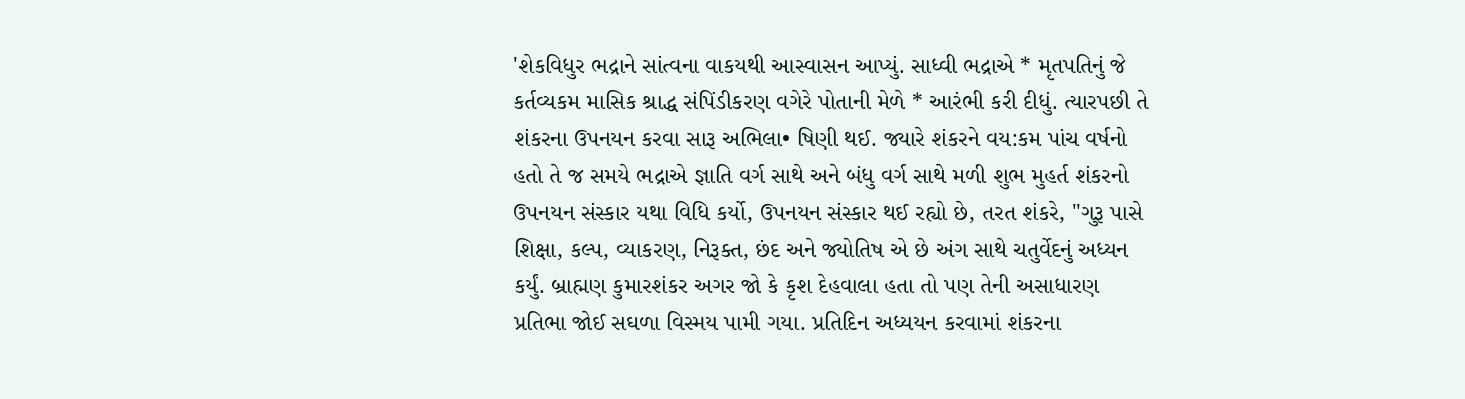'શેકવિધુર ભદ્રાને સાંત્વના વાકયથી આસ્વાસન આપ્યું. સાધ્વી ભદ્રાએ * મૃતપતિનું જે કર્તવ્યકમ માસિક શ્રાદ્ધ સંપિંડીકરણ વગેરે પોતાની મેળે * આરંભી કરી દીધું. ત્યારપછી તે શંકરના ઉપનયન કરવા સારૂ અભિલા• ષિણી થઈ. જ્યારે શંકરને વય:કમ પાંચ વર્ષનો હતો તે જ સમયે ભદ્રાએ જ્ઞાતિ વર્ગ સાથે અને બંધુ વર્ગ સાથે મળી શુભ મુહર્ત શંકરનો ઉપનયન સંસ્કાર યથા વિધિ કર્યો, ઉપનયન સંસ્કાર થઈ રહ્યો છે, તરત શંકરે, "ગુરૂ પાસે શિક્ષા, કલ્પ, વ્યાકરણ, નિરૂક્ત, છંદ અને જ્યોતિષ એ છે અંગ સાથે ચતુર્વેદનું અધ્યન કર્યું. બ્રાહ્મણ કુમારશંકર અગર જો કે કૃશ દેહવાલા હતા તો પણ તેની અસાધારણ પ્રતિભા જોઈ સઘળા વિસ્મય પામી ગયા. પ્રતિદિન અધ્યયન કરવામાં શંકરના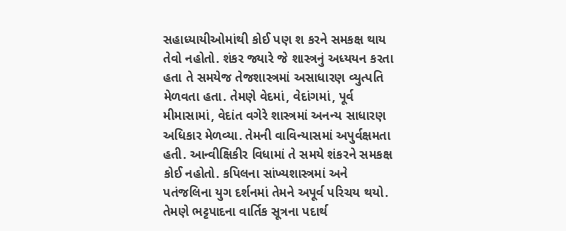સહાધ્યાયીઓમાંથી કોઈ પણ શ કરને સમકક્ષ થાય તેવો નહોતો. શંકર જ્યારે જે શાસ્ત્રનું અધ્યયન કરતા હતા તે સમયેજ તેજશાસ્ત્રમાં અસાધારણ વ્યુત્પતિ મેળવતા હતા. તેમણે વેદમાં, વેદાંગમાં, પૂર્વ મીમાસામાં, વેદાંત વગેરે શાસ્ત્રમાં અનન્ય સાધારણ અધિકાર મેળવ્યા. તેમની વાવિન્યાસમાં અપુર્વક્ષમતા હતી. આન્વીક્ષિકીર વિધામાં તે સમયે શંકરને સમકક્ષ કોઈ નહોતો. કપિલના સાંખ્યશાસ્ત્રમાં અને પતંજલિના યુગ દર્શનમાં તેમને અપૂર્વ પરિચય થયો. તેમણે ભટ્ટપાદના વાર્તિક સૂત્રના પદાર્થ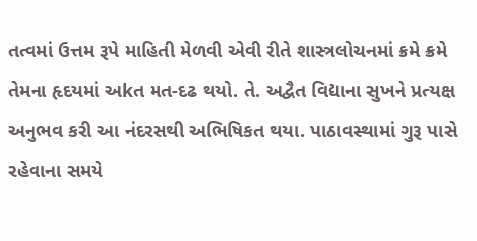તત્વમાં ઉત્તમ રૂપે માહિતી મેળવી એવી રીતે શાસ્ત્રલોચનમાં ક્રમે ક્રમે તેમના હૃદયમાં અkત મત-દઢ થયો. તે. અદ્વૈત વિદ્યાના સુખને પ્રત્યક્ષ અનુભવ કરી આ નંદરસથી અભિષિકત થયા. પાઠાવસ્થામાં ગુરૂ પાસે રહેવાના સમયે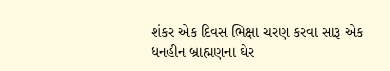શંકર એક દિવસ ભિક્ષા ચરણ કરવા સારૂ એક ધનહીન બ્રાહ્મણના ઘેર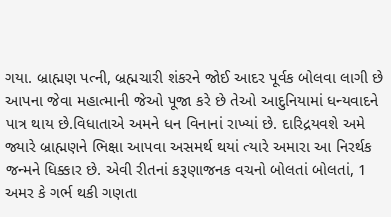ગયા. બ્રાહ્મણ પત્ની, બ્રહ્મચારી શંકરને જોઈ આદર પૂર્વક બોલવા લાગી છે આપના જેવા મહાત્માની જેઓ પૂજા કરે છે તેઓ આદુનિયામાં ધન્યવાદને પાત્ર થાય છે.વિધાતાએ અમને ધન વિનાનાં રાખ્યાં છે. દારિદ્રયવશે અમે જ્યારે બ્રાહ્મણને ભિક્ષા આપવા અસમર્થ થયાં ત્યારે અમારા આ નિરર્થક જન્મને ધિક્કાર છે. એવી રીતનાં કરૂણાજનક વચનો બોલતાં બોલતાં, 1 અમર કે ગર્ભ થકી ગણતા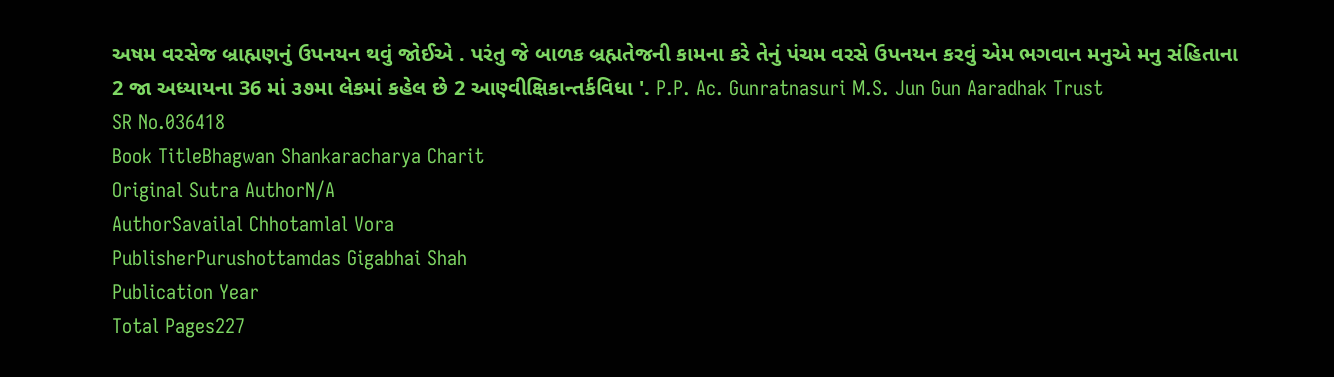અષમ વરસેજ બ્રાહ્મણનું ઉપનયન થવું જોઈએ . પરંતુ જે બાળક બ્રહ્મતેજની કામના કરે તેનું પંચમ વરસે ઉપનયન કરવું એમ ભગવાન મનુએ મનુ સંહિતાના 2 જા અધ્યાયના 36 માં ૩૭મા લેકમાં કહેલ છે 2 આણ્વીક્ષિકાન્તર્કવિધા '. P.P. Ac. Gunratnasuri M.S. Jun Gun Aaradhak Trust
SR No.036418
Book TitleBhagwan Shankaracharya Charit
Original Sutra AuthorN/A
AuthorSavailal Chhotamlal Vora
PublisherPurushottamdas Gigabhai Shah
Publication Year
Total Pages227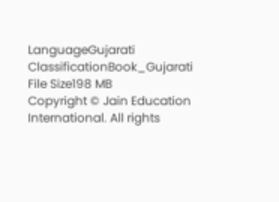LanguageGujarati
ClassificationBook_Gujarati
File Size198 MB
Copyright © Jain Education International. All rights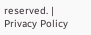reserved. | Privacy Policy